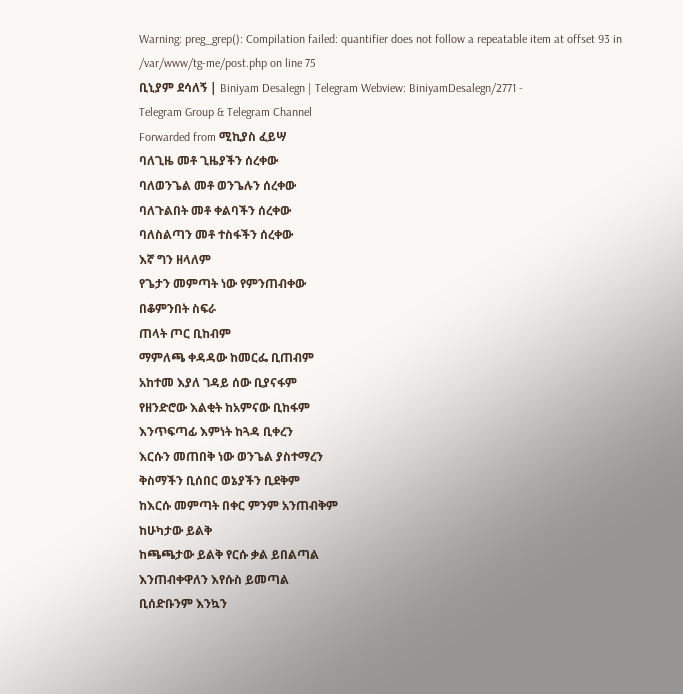Warning: preg_grep(): Compilation failed: quantifier does not follow a repeatable item at offset 93 in /var/www/tg-me/post.php on line 75
ቢኒያም ደሳለኝ | Biniyam Desalegn | Telegram Webview: BiniyamDesalegn/2771 -
Telegram Group & Telegram Channel
Forwarded from ሚኪያስ ፈይሣ
ባለጊዜ መቶ ጊዜያችን ሰረቀው
ባለወንጌል መቶ ወንጌሉን ሰረቀው
ባለጉልበት መቶ ቀልባችን ሰረቀው
ባለስልጣን መቶ ተስፋችን ሰረቀው
እኛ ግን ዘላለም
የጌታን መምጣት ነው የምንጠብቀው
በቆምንበት ስፍራ
ጠላት ጦር ቢከብም
ማምለጫ ቀዳዳው ከመርፌ ቢጠብም
አከተመ እያለ ገዳይ ሰው ቢያናፋም
የዘንድሮው እልቂት ከአምናው ቢከፋም
እንጥፍጣፊ እምነት ከጓዳ ቢቀረን
እርሱን መጠበቅ ነው ወንጌል ያስተማረን
ቅስማችን ቢሰበር ወኔያችን ቢደቅም
ከእርሱ መምጣት በቀር ምንም አንጠብቅም
ከሁካታው ይልቅ
ከጫጫታው ይልቅ የርሱ ቃል ይበልጣል
እንጠብቀዋለን እየሱስ ይመጣል
ቢሰድቡንም እንኳን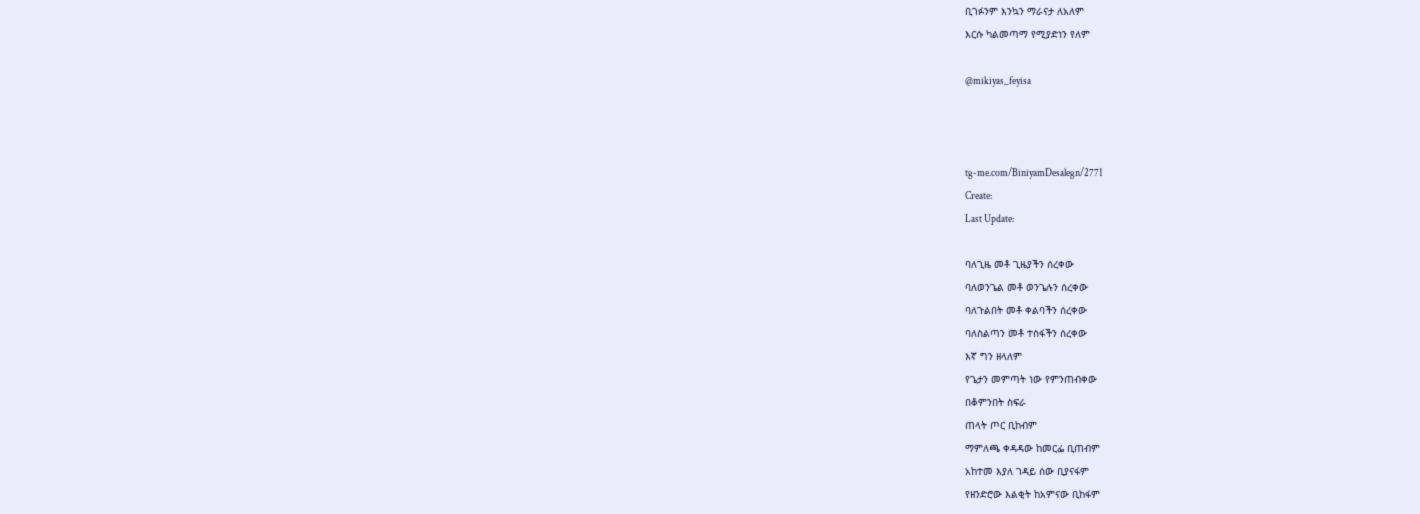ቢገፉንም እንኳን ማራናታ ለአለም
እርሱ ካልመጣማ የሚያድነን የለም

@mikiyas_feyisa



tg-me.com/BiniyamDesalegn/2771
Create:
Last Update:

ባለጊዜ መቶ ጊዜያችን ሰረቀው
ባለወንጌል መቶ ወንጌሉን ሰረቀው
ባለጉልበት መቶ ቀልባችን ሰረቀው
ባለስልጣን መቶ ተስፋችን ሰረቀው
እኛ ግን ዘላለም
የጌታን መምጣት ነው የምንጠብቀው
በቆምንበት ስፍራ
ጠላት ጦር ቢከብም
ማምለጫ ቀዳዳው ከመርፌ ቢጠብም
አከተመ እያለ ገዳይ ሰው ቢያናፋም
የዘንድሮው እልቂት ከአምናው ቢከፋም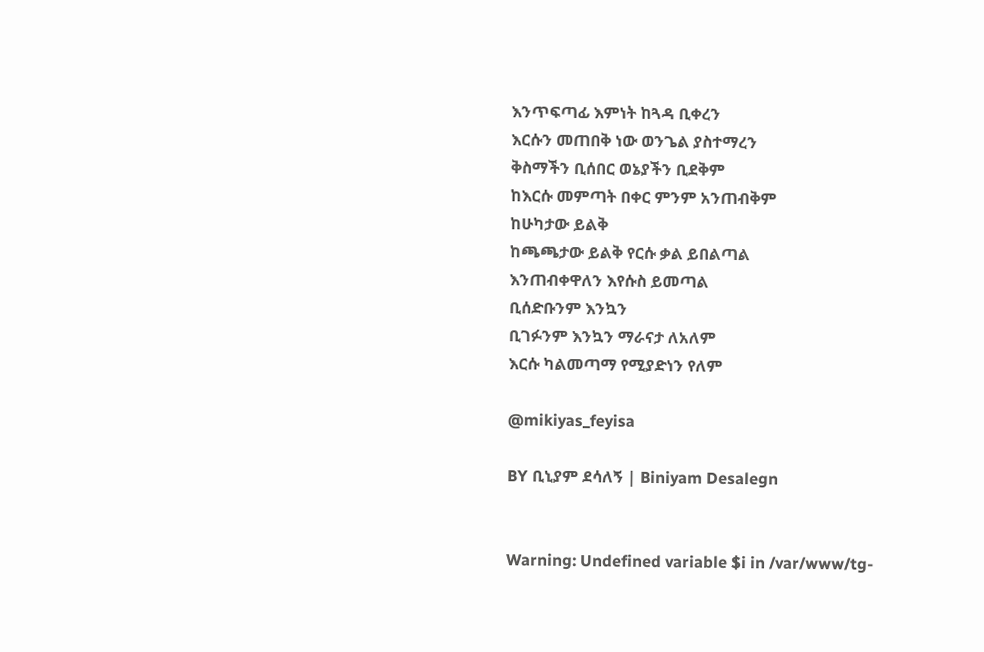እንጥፍጣፊ እምነት ከጓዳ ቢቀረን
እርሱን መጠበቅ ነው ወንጌል ያስተማረን
ቅስማችን ቢሰበር ወኔያችን ቢደቅም
ከእርሱ መምጣት በቀር ምንም አንጠብቅም
ከሁካታው ይልቅ
ከጫጫታው ይልቅ የርሱ ቃል ይበልጣል
እንጠብቀዋለን እየሱስ ይመጣል
ቢሰድቡንም እንኳን
ቢገፉንም እንኳን ማራናታ ለአለም
እርሱ ካልመጣማ የሚያድነን የለም

@mikiyas_feyisa

BY ቢኒያም ደሳለኝ | Biniyam Desalegn


Warning: Undefined variable $i in /var/www/tg-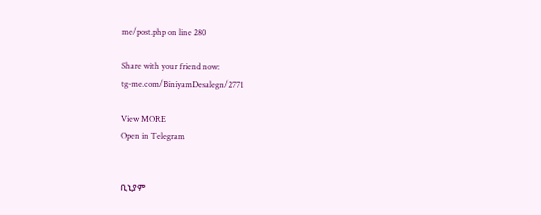me/post.php on line 280

Share with your friend now:
tg-me.com/BiniyamDesalegn/2771

View MORE
Open in Telegram


ቢኒያም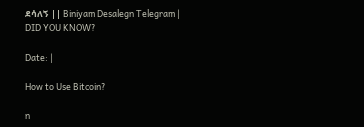ደሳለኝ || Biniyam Desalegn Telegram | DID YOU KNOW?

Date: |

How to Use Bitcoin?

n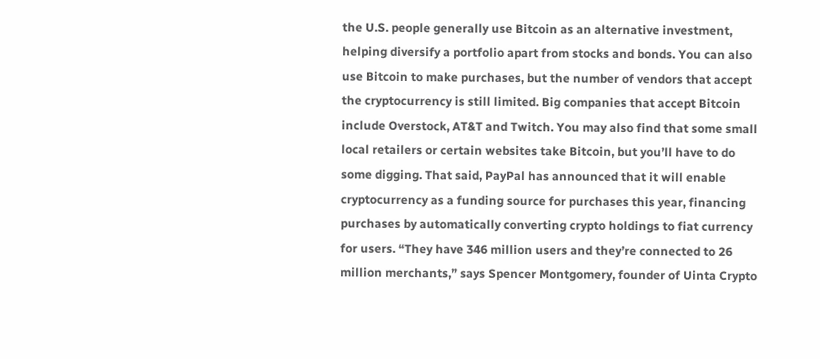the U.S. people generally use Bitcoin as an alternative investment, helping diversify a portfolio apart from stocks and bonds. You can also use Bitcoin to make purchases, but the number of vendors that accept the cryptocurrency is still limited. Big companies that accept Bitcoin include Overstock, AT&T and Twitch. You may also find that some small local retailers or certain websites take Bitcoin, but you’ll have to do some digging. That said, PayPal has announced that it will enable cryptocurrency as a funding source for purchases this year, financing purchases by automatically converting crypto holdings to fiat currency for users. “They have 346 million users and they’re connected to 26 million merchants,” says Spencer Montgomery, founder of Uinta Crypto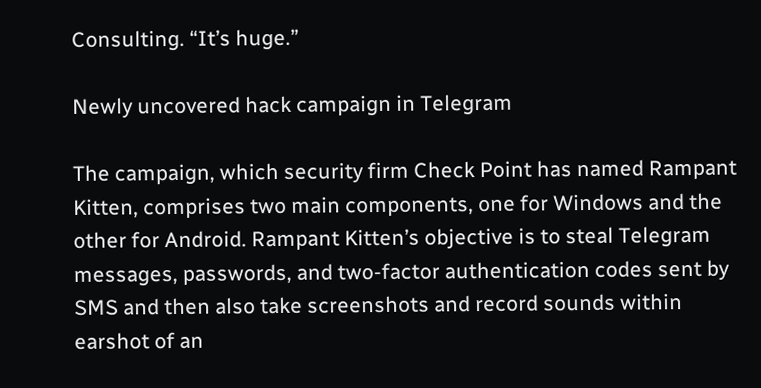Consulting. “It’s huge.”

Newly uncovered hack campaign in Telegram

The campaign, which security firm Check Point has named Rampant Kitten, comprises two main components, one for Windows and the other for Android. Rampant Kitten’s objective is to steal Telegram messages, passwords, and two-factor authentication codes sent by SMS and then also take screenshots and record sounds within earshot of an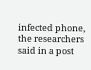infected phone, the researchers said in a post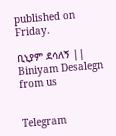published on Friday.

ቢኒያም ደሳለኝ || Biniyam Desalegn from us


Telegram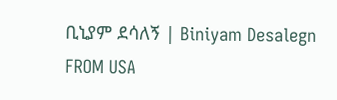ቢኒያም ደሳለኝ | Biniyam Desalegn
FROM USA